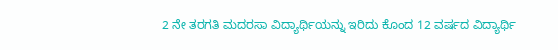2 ನೇ ತರಗತಿ ಮದರಸಾ ವಿದ್ಯಾರ್ಥಿಯನ್ನು ಇರಿದು ಕೊಂದ 12 ವರ್ಷದ ವಿದ್ಯಾರ್ಥಿ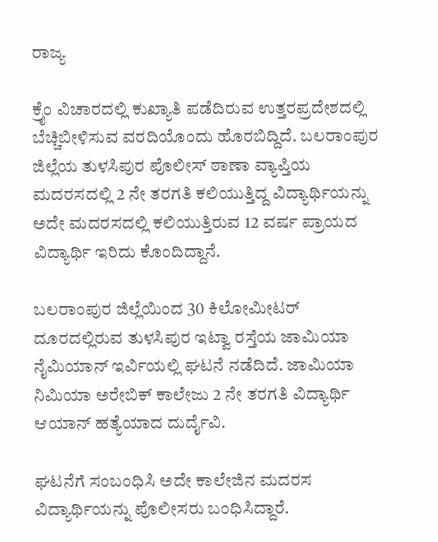ರಾಜ್ಯ

ಕ್ರೈಂ ವಿಚಾರದಲ್ಲಿ ಕುಖ್ಯಾತಿ ಪಡೆದಿರುವ ಉತ್ತರಪ್ರದೇಶದಲ್ಲಿ ಬೆಚ್ಚಿಬೀಳಿಸುವ ವರದಿಯೊಂದು ಹೊರಬಿದ್ದಿದೆ. ಬಲರಾಂಪುರ ಜಿಲ್ಲೆಯ ತುಳಸಿಪುರ ಪೊಲೀಸ್ ಠಾಣಾ ವ್ಯಾಪ್ತಿಯ ಮದರಸದಲ್ಲಿ 2 ನೇ ತರಗತಿ ಕಲಿಯುತ್ತಿದ್ದ ವಿದ್ಯಾರ್ಥಿಯನ್ನು ಅದೇ ಮದರಸದಲ್ಲಿ ಕಲಿಯುತ್ತಿರುವ 12 ವರ್ಷ ಪ್ರಾಯದ ವಿದ್ಯಾರ್ಥಿ ಇರಿದು ಕೊಂದಿದ್ದಾನೆ.

ಬಲರಾಂಪುರ ಜಿಲ್ಲೆಯಿಂದ 30 ಕಿಲೋಮೀಟರ್ ದೂರದಲ್ಲಿರುವ ತುಳಸಿಪುರ ಇಟ್ವಾ ರಸ್ತೆಯ ಜಾಮಿಯಾ ನೈಮಿಯಾನ್ ಇರ್ವಿಯಲ್ಲಿ ಘಟನೆ ನಡೆದಿದೆ. ಜಾಮಿಯಾ ನಿಮಿಯಾ ಅರೇಬಿಕ್ ಕಾಲೇಜು 2 ನೇ ತರಗತಿ ವಿದ್ಯಾರ್ಥಿ ಆಯಾನ್ ಹತ್ಯೆಯಾದ ದುರ್ದೈವಿ.

ಘಟನೆಗೆ ಸಂಬಂಧಿಸಿ ಅದೇ ಕಾಲೇಜಿನ ಮದರಸ ವಿದ್ಯಾರ್ಥಿಯನ್ನು ಪೊಲೀಸರು ಬಂಧಿಸಿದ್ದಾರೆ.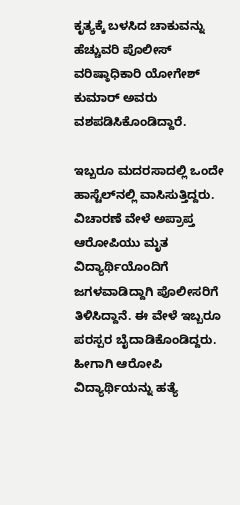ಕೃತ್ಯಕ್ಕೆ ಬಳಸಿದ ಚಾಕುವನ್ನು ಹೆಚ್ಚುವರಿ ಪೊಲೀಸ್ ವರಿಷ್ಠಾಧಿಕಾರಿ ಯೋಗೇಶ್ ಕುಮಾರ್ ಅವರು ವಶಪಡಿಸಿಕೊಂಡಿದ್ದಾರೆ.

ಇಬ್ಬರೂ ಮದರಸಾದಲ್ಲಿ ಒಂದೇ ಹಾಸ್ಟೆಲ್‌ನಲ್ಲಿ ವಾಸಿಸುತ್ತಿದ್ದರು. ವಿಚಾರಣೆ ವೇಳೆ ಅಪ್ರಾಪ್ತ ಆರೋಪಿಯು ಮೃತ ವಿದ್ಯಾರ್ಥಿಯೊಂದಿಗೆ ಜಗಳವಾಡಿದ್ದಾಗಿ ಪೊಲೀಸರಿಗೆ ತಿಳಿಸಿದ್ದಾನೆ. ಈ ವೇಳೆ ಇಬ್ಬರೂ ಪರಸ್ಪರ ಬೈದಾಡಿಕೊಂಡಿದ್ದರು. ಹೀಗಾಗಿ ಆರೋಪಿ ವಿದ್ಯಾರ್ಥಿಯನ್ನು ಹತ್ಯೆ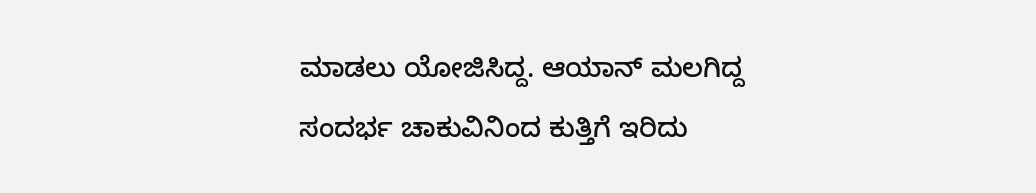ಮಾಡಲು ಯೋಜಿಸಿದ್ದ. ಆಯಾನ್ ಮಲಗಿದ್ದ ಸಂದರ್ಭ ಚಾಕುವಿನಿಂದ ಕುತ್ತಿಗೆ ಇರಿದು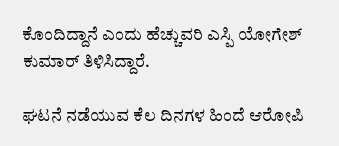ಕೊಂದಿದ್ದಾನೆ ಎಂದು ಹೆಚ್ಚುವರಿ ಎಸ್ಪಿ ಯೋಗೇಶ್ ಕುಮಾರ್ ತಿಳಿಸಿದ್ದಾರೆ.

ಘಟನೆ ನಡೆಯುವ ಕೆಲ ದಿನಗಳ ಹಿಂದೆ ಆರೋಪಿ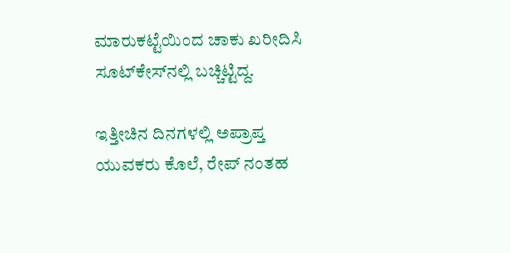ಮಾರುಕಟ್ಟೆಯಿಂದ ಚಾಕು ಖರೀದಿಸಿ ಸೂಟ್‌ಕೇಸ್‌ನಲ್ಲಿ ಬಚ್ಚಿಟ್ಟಿದ್ದ.

ಇತ್ತೀಚಿನ ದಿನಗಳಲ್ಲಿ ಅಪ್ರಾಪ್ತ ಯುವಕರು ಕೊಲೆ, ರೇಪ್ ನಂತಹ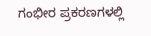ಗಂಭೀರ ಪ್ರಕರಣಗಳಲ್ಲಿ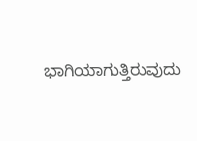ಭಾಗಿಯಾಗುತ್ತಿರುವುದು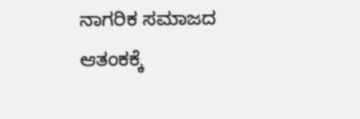ನಾಗರಿಕ ಸಮಾಜದ ಆತಂಕಕ್ಕೆ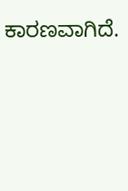ಕಾರಣವಾಗಿದೆ.